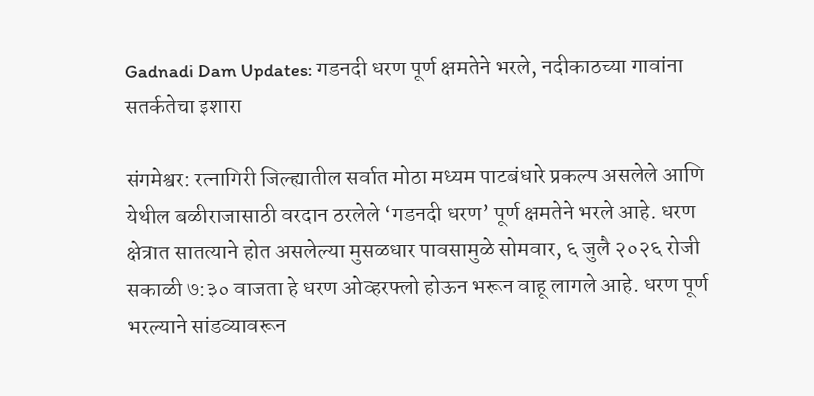Gadnadi Dam Updates: गडनदी धरण पूर्ण क्षमतेने भरले, नदीकाठच्या गावांना सतर्कतेचा इशारा

संगमेश्वर: रत्नागिरी जिल्ह्यातील सर्वात मोठा मध्यम पाटबंधारे प्रकल्प असलेले आणि येथील बळीराजासाठी वरदान ठरलेले ‘गडनदी धरण’ पूर्ण क्षमतेने भरले आहे. धरण क्षेत्रात सातत्याने होत असलेल्या मुसळधार पावसामुळे सोमवार, ६ जुलै २०२६ रोजी सकाळी ७:३० वाजता हे धरण ओव्हरफ्लो होऊन भरून वाहू लागले आहे. धरण पूर्ण भरल्याने सांडव्यावरून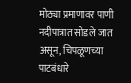मोठ्या प्रमाणावर पाणी नदीपात्रात सोडले जात असून, चिपळूणच्या पाटबंधारे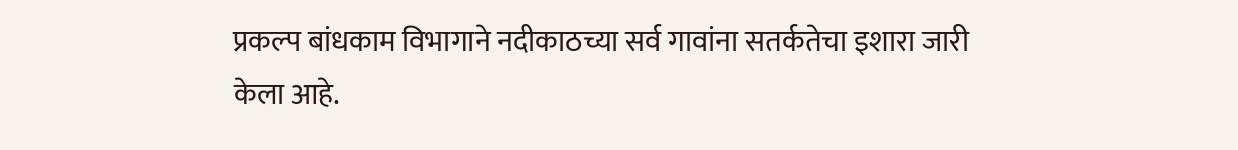प्रकल्प बांधकाम विभागाने नदीकाठच्या सर्व गावांना सतर्कतेचा इशारा जारी केला आहे.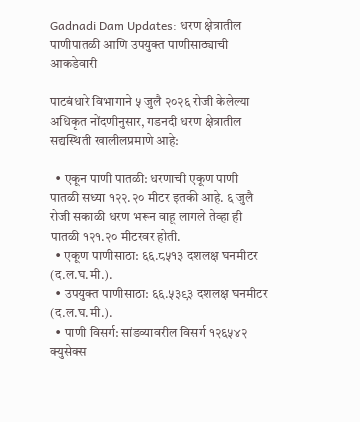Gadnadi Dam Updates: धरण क्षेत्रातील पाणीपातळी आणि उपयुक्त पाणीसाठ्याची आकडेवारी

पाटबंधारे विभागाने ५ जुलै २०२६ रोजी केलेल्या अधिकृत नोंदणीनुसार, गडनदी धरण क्षेत्रातील सद्यस्थिती खालीलप्रमाणे आहे:

  • एकून पाणी पातळी: धरणाची एकूण पाणी पातळी सध्या १२२.२० मीटर इतकी आहे. ६ जुलै रोजी सकाळी धरण भरून वाहू लागले तेव्हा ही पातळी १२१.२० मीटरवर होती.
  • एकूण पाणीसाठा: ६६.८५१३ दशलक्ष घनमीटर (द.ल.घ.मी.).
  • उपयुक्त पाणीसाठा: ६६.५३९३ दशलक्ष घनमीटर (द.ल.घ.मी.).
  • पाणी विसर्ग: सांडव्यावरील विसर्ग १२६५४२ क्युसेक्स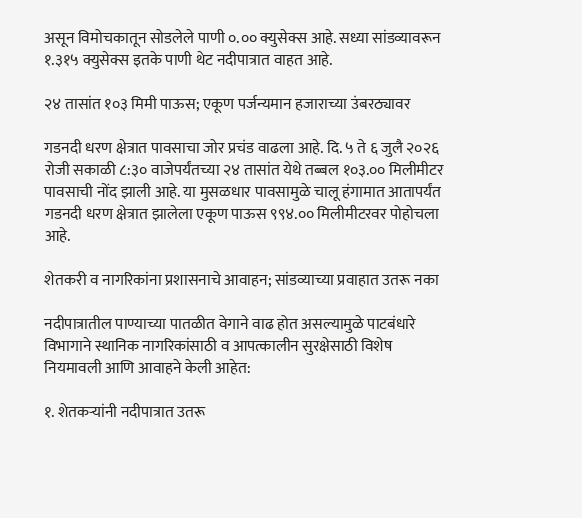असून विमोचकातून सोडलेले पाणी ०.०० क्युसेक्स आहे. सध्या सांडव्यावरून १.३१५ क्युसेक्स इतके पाणी थेट नदीपात्रात वाहत आहे.

२४ तासांत १०३ मिमी पाऊस; एकूण पर्जन्यमान हजाराच्या उंबरठ्यावर

गडनदी धरण क्षेत्रात पावसाचा जोर प्रचंड वाढला आहे. दि. ५ ते ६ जुलै २०२६ रोजी सकाळी ८:३० वाजेपर्यंतच्या २४ तासांत येथे तब्बल १०३.०० मिलीमीटर पावसाची नोंद झाली आहे. या मुसळधार पावसामुळे चालू हंगामात आतापर्यंत गडनदी धरण क्षेत्रात झालेला एकूण पाऊस ९९४.०० मिलीमीटरवर पोहोचला आहे.

शेतकरी व नागरिकांना प्रशासनाचे आवाहन; सांडव्याच्या प्रवाहात उतरू नका

नदीपात्रातील पाण्याच्या पातळीत वेगाने वाढ होत असल्यामुळे पाटबंधारे विभागाने स्थानिक नागरिकांसाठी व आपत्कालीन सुरक्षेसाठी विशेष नियमावली आणि आवाहने केली आहेत:

१. शेतकऱ्यांनी नदीपात्रात उतरू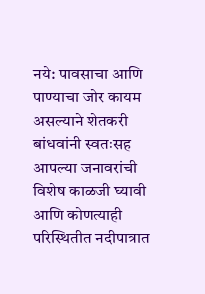नये: पावसाचा आणि पाण्याचा जोर कायम असल्याने शेतकरी बांधवांनी स्वतःसह आपल्या जनावरांची विशेष काळजी घ्यावी आणि कोणत्याही परिस्थितीत नदीपात्रात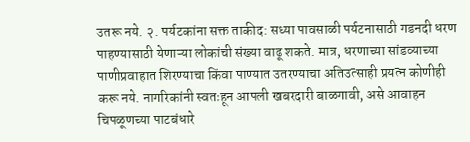उतरू नये. २. पर्यटकांना सक्त ताकीद: सध्या पावसाळी पर्यटनासाठी गडनदी धरण पाहण्यासाठी येणाऱ्या लोकांची संख्या वाढू शकते. मात्र, धरणाच्या सांडव्याच्या पाणीप्रवाहात शिरण्याचा किंवा पाण्यात उतरण्याचा अतिउत्साही प्रयत्न कोणीही करू नये. नागरिकांनी स्वतःहून आपली खबरदारी बाळगावी, असे आवाहन चिपळूणच्या पाटबंधारे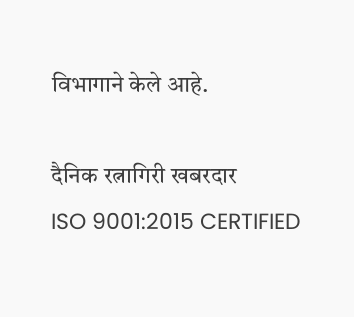विभागाने केले आहे.

दैनिक रत्नागिरी खबरदार
ISO 9001:2015 CERTIFIED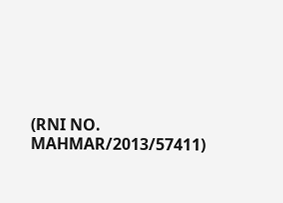(RNI NO. MAHMAR/2013/57411)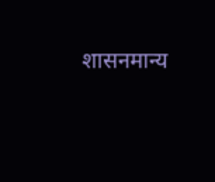शासनमान्य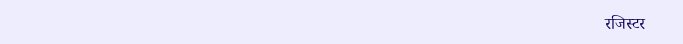रजिस्टर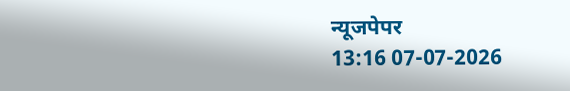न्यूजपेपर
13:16 07-07-2026